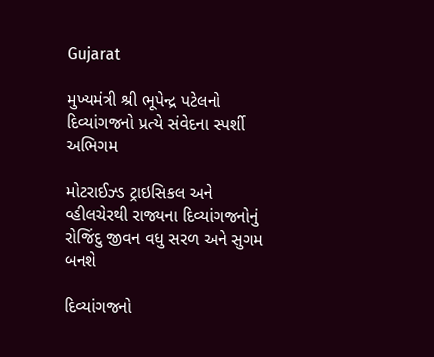Gujarat

મુખ્યમંત્રી શ્રી ભૂપેન્દ્ર પટેલનો દિવ્યાંગજનો પ્રત્યે સંવેદના સ્પર્શી અભિગમ

મોટરાઈઝ્ડ ટ્રાઇસિકલ અને વ્હીલચેરથી રાજ્યના દિવ્યાંગજનોનું રોજિંદુ જીવન વધુ સરળ અને સુગમ બનશે

દિવ્યાંગજનો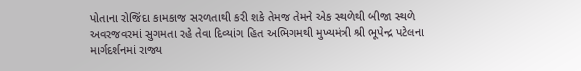પોતાના રોજિંદા કામકાજ સરળતાથી કરી શકે તેમજ તેમને એક સ્થળેથી બીજા સ્થળે અવરજવરમાં સુગમતા રહે તેવા દિવ્યાંગ હિત અભિગમથી મુખ્યમંત્રી શ્રી ભૂપેન્દ્ર પટેલના માર્ગદર્શનમાં રાજ્ય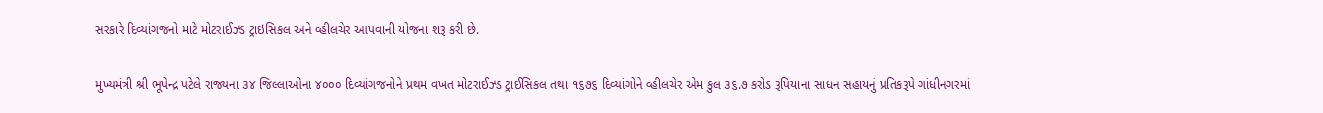સરકારે દિવ્યાંગજનો માટે મોટરાઈઝ્ડ ટ્રાઇસિકલ અને વ્હીલચેર આપવાની યોજના શરૂ કરી છે.

મુખ્યમંત્રી શ્રી ભૂપેન્દ્ર પટેલે રાજ્યના ૩૪ જિલ્લાઓના ૪૦૦૦ દિવ્યાંગજનોને પ્રથમ વખત મોટરાઈઝ્ડ ટ્રાઈસિકલ તથા ૧૬૭૬ દિવ્યાંગોને વ્હીલચેર એમ કુલ ૩૬.૭ કરોડ રૂપિયાના સાધન સહાયનું પ્રતિકરૂપે ગાંધીનગરમાં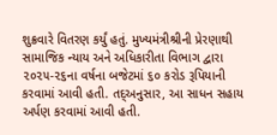શુક્રવારે વિતરણ કર્યું હતું. મુખ્યમંત્રીશ્રીની પ્રેરણાથી સામાજિક ન્યાય અને અધિકારીતા વિભાગ દ્વારા ૨૦૨૫-૨૬ના વર્ષના બજેટમાં ૬૦ કરોડ રૂપિયાની કરવામાં આવી હતી. તદ્અનુસાર, આ સાધન સહાય અર્પણ કરવામાં આવી હતી.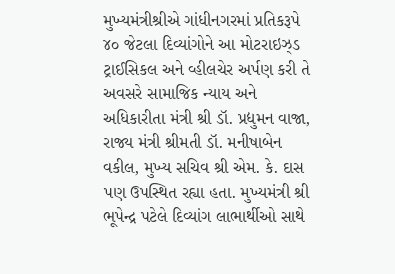મુખ્યમંત્રીશ્રીએ ગાંધીનગરમાં પ્રતિકરૂપે ૪૦ જેટલા દિવ્યાંગોને આ મોટરાઇઝ્ડ ટ્રાઈસિકલ અને વ્હીલચેર અર્પણ કરી તે અવસરે સામાજિક ન્યાય અને અધિકારીતા મંત્રી શ્રી ડૉ. પ્રદ્યુમન વાજા, રાજ્ય મંત્રી શ્રીમતી ડૉ. મનીષાબેન વકીલ, મુખ્ય સચિવ શ્રી એમ. કે. દાસ પણ ઉપસ્થિત રહ્યા હતા. મુખ્યમંત્રી શ્રી ભૂપેન્દ્ર પટેલે દિવ્યાંગ લાભાર્થીઓ સાથે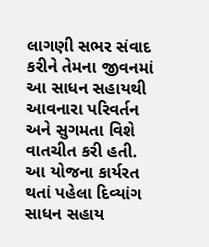લાગણી સભર સંવાદ કરીને તેમના જીવનમાં આ સાધન સહાયથી આવનારા પરિવર્તન અને સુગમતા વિશે વાતચીત કરી હતી. આ યોજના કાર્યરત થતાં પહેલા દિવ્યાંગ સાધન સહાય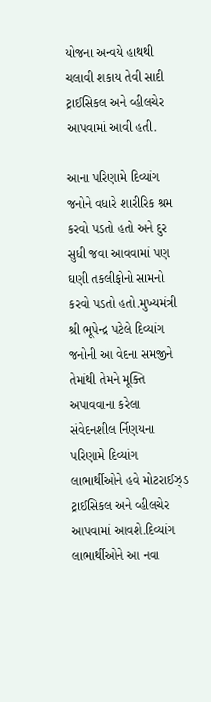યોજના અન્વયે હાથથી ચલાવી શકાય તેવી સાદી ટ્રાઈસિકલ અને વ્હીલચેર આપવામાં આવી હતી.

આના પરિણામે દિવ્યાંગ જનોને વધારે શારીરિક શ્રમ કરવો પડતો હતો અને દુર સુધી જવા આવવામાં પણ ઘણી તકલીફોનો સામનો કરવો પડતો હતો.મુખ્યમંત્રી શ્રી ભૂપેન્દ્ર પટેલે દિવ્યાંગ જનોની આ વેદના સમજીને તેમાંથી તેમને મૂક્તિ અપાવવાના કરેલા સંવેદનશીલ ર્નિણયના પરિણામે દિવ્યાંગ લાભાર્થીઓને હવે મોટરાઈઝ્ડ ટ્રાઈસિકલ અને વ્હીલચેર આપવામાં આવશે.દિવ્યાંગ લાભાર્થીઓને આ નવા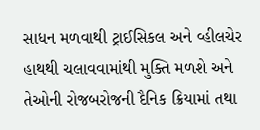સાધન મળવાથી ટ્રાઈસિકલ અને વ્હીલચેર હાથથી ચલાવવામાંથી મુક્તિ મળશે અને તેઓની રોજબરોજની દૈનિક ક્રિયામાં તથા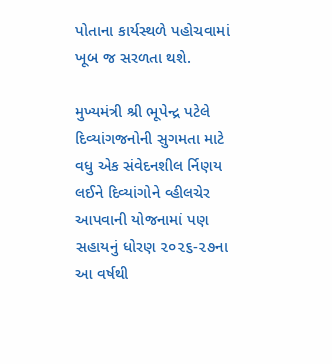પોતાના કાર્યસ્થળે પહોચવામાં ખૂબ જ સરળતા થશે.

મુખ્યમંત્રી શ્રી ભૂપેન્દ્ર પટેલે દિવ્યાંગજનોની સુગમતા માટે વધુ એક સંવેદનશીલ ર્નિણય લઈને દિવ્યાંગોને વ્હીલચેર આપવાની યોજનામાં પણ સહાયનું ધોરણ ૨૦૨૬-૨૭ના આ વર્ષથી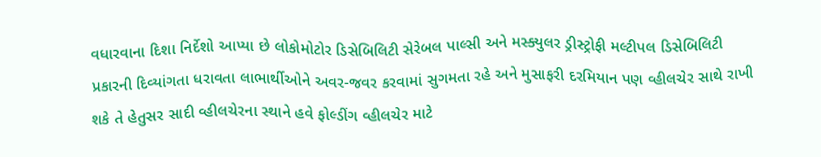વધારવાના દિશા નિર્દેશો આપ્યા છે લોકોમોટોર ડિસેબિલિટી સેરેબલ પાલ્સી અને મસ્ક્યુલર ડ્રીસ્ટ્રોફી મલ્ટીપલ ડિસેબિલિટી પ્રકારની દિવ્યાંગતા ધરાવતા લાભાર્થીઓને અવર-જવર કરવામાં સુગમતા રહે અને મુસાફરી દરમિયાન પણ વ્હીલચેર સાથે રાખી શકે તે હેતુસર સાદી વ્હીલચેરના સ્થાને હવે ફોલ્ડીંગ વ્હીલચેર માટે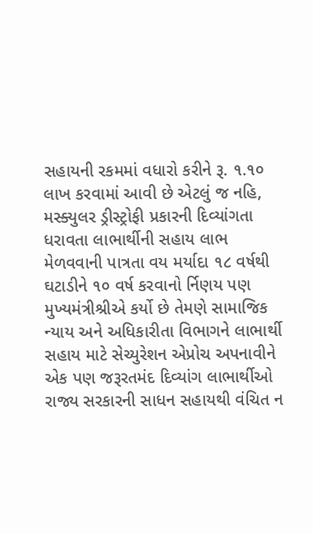સહાયની રકમમાં વધારો કરીને રૂ. ૧.૧૦ લાખ કરવામાં આવી છે એટલું જ નહિ, મસ્ક્યુલર ડ્રીસ્ટ્રોફી પ્રકારની દિવ્યાંગતા ધરાવતા લાભાર્થીની સહાય લાભ મેળવવાની પાત્રતા વય મર્યાદા ૧૮ વર્ષથી ઘટાડીને ૧૦ વર્ષ કરવાનો ર્નિણય પણ મુખ્યમંત્રીશ્રીએ કર્યો છે તેમણે સામાજિક ન્યાય અને અધિકારીતા વિભાગને લાભાર્થી સહાય માટે સેચ્યુરેશન એપ્રોચ અપનાવીને એક પણ જરૂરતમંદ દિવ્યાંગ લાભાર્થીઓ રાજ્ય સરકારની સાધન સહાયથી વંચિત ન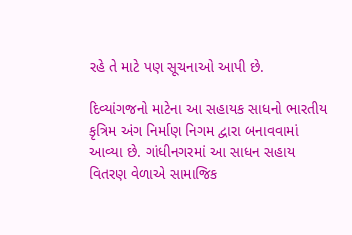રહે તે માટે પણ સૂચનાઓ આપી છે.

દિવ્યાંગજનો માટેના આ સહાયક સાધનો ભારતીય કૃત્રિમ અંગ નિર્માણ નિગમ દ્વારા બનાવવામાં આવ્યા છે. ગાંધીનગરમાં આ સાધન સહાય વિતરણ વેળાએ સામાજિક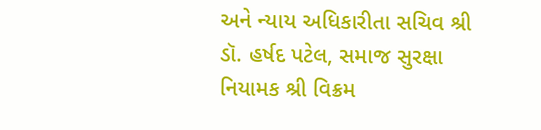અને ન્યાય અધિકારીતા સચિવ શ્રી ડૉ. હર્ષદ પટેલ, સમાજ સુરક્ષા નિયામક શ્રી વિક્રમ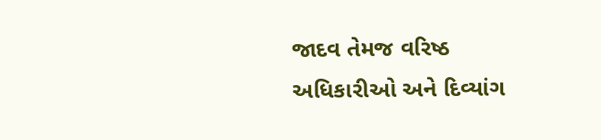જાદવ તેમજ વરિષ્ઠ અધિકારીઓ અને દિવ્યાંગ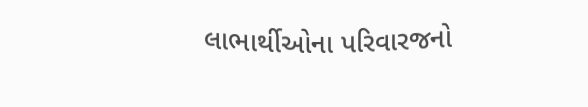લાભાર્થીઓના પરિવારજનો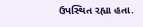ઉપસ્થિત રહ્યા હતા.